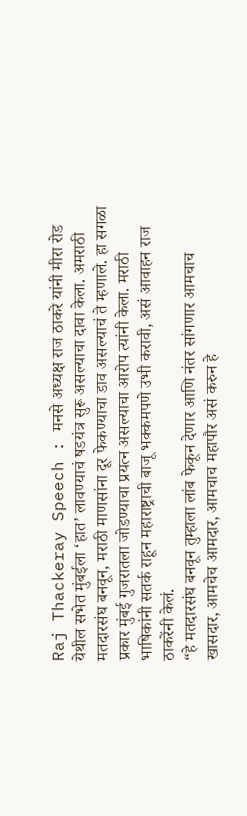Raj Thackeray Speech : मनसे अध्यक्ष राज ठाकरे यांनी मीरा रोड येथील सभेत मुंबईला ‘हात’ लावण्याचं षडयंत्र सुरू असल्याचा दावा केला. अमराठी मतदारसंघ बनवून, मराठी माणसांना दूर फेकण्याचा डाव असल्याचं ते म्हणाले. हा सगळा प्रकार मुंबई गुजरातला जोडण्याचा प्रयत्न असल्याचा आरोप त्यांनी केला. मराठी भाषिकांनी सतर्क राहून महाराष्ट्राची बाजू भक्कमपणे उभी करावी, असं आवाहन राज ठाकरेंनी केलं.
“हे मतदारसंघ बनवून तुम्हाला लांब फेकून देणार आणि नंतर सांगणार आमचाच खासदार, आमचेच आमदार, आमचाच महापौर असं करुन हे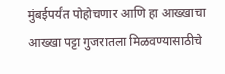मुंबईपर्यंत पोहोचणार आणि हा आख्खाचा आख्खा पट्टा गुजरातला मिळवण्यासाठीचे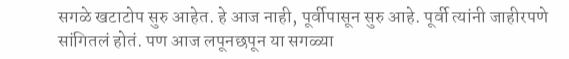सगळे खटाटोप सुरु आहेत. हे आज नाही, पूर्वीपासून सुरु आहे. पूर्वी त्यांनी जाहीरपणे सांगितलं होतं. पण आज लपूनछपून या सगळ्या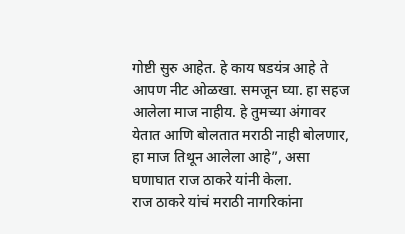गोष्टी सुरु आहेत. हे काय षडयंत्र आहे ते आपण नीट ओळखा. समजून घ्या. हा सहज आलेला माज नाहीय. हे तुमच्या अंगावर येतात आणि बोलतात मराठी नाही बोलणार, हा माज तिथून आलेला आहे”, असा घणाघात राज ठाकरे यांनी केला.
राज ठाकरे यांचं मराठी नागरिकांना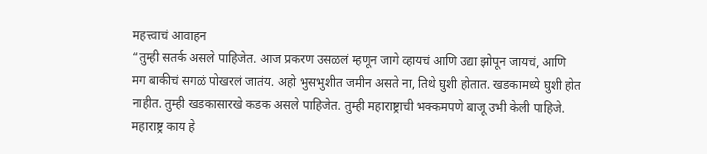महत्त्वाचं आवाहन
“तुम्ही सतर्क असले पाहिजेत. आज प्रकरण उसळलं म्हणून जागे व्हायचं आणि उद्या झोपून जायचं, आणि मग बाकीचं सगळं पोखरलं जातंय. अहो भुसभुशीत जमीन असते ना, तिथे घुशी होतात. खडकामध्ये घुशी होत नाहीत. तुम्ही खडकासारखे कडक असले पाहिजेत. तुम्ही महाराष्ट्राची भक्कमपणे बाजू उभी केली पाहिजे. महाराष्ट्र काय हे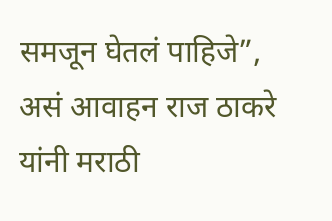समजून घेतलं पाहिजे”, असं आवाहन राज ठाकरे यांनी मराठी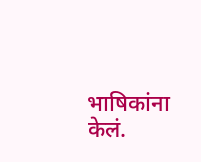भाषिकांना केलं.